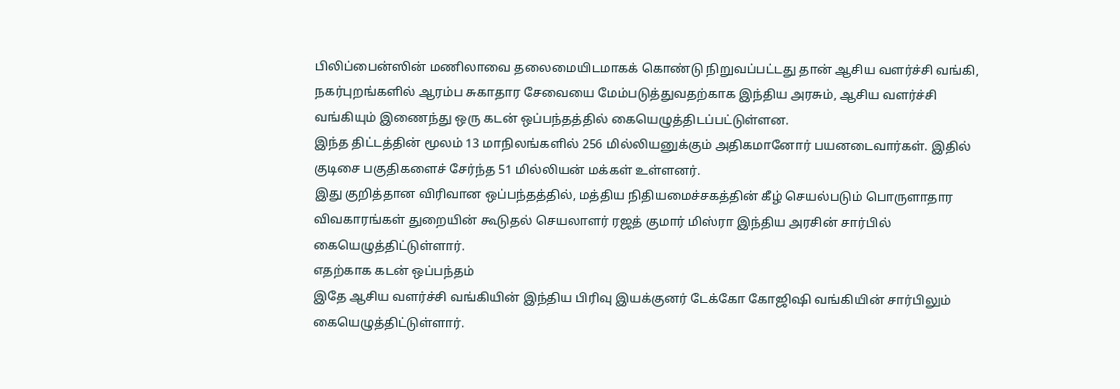பிலிப்பைன்ஸின் மணிலாவை தலைமையிடமாகக் கொண்டு நிறுவப்பட்டது தான் ஆசிய வளர்ச்சி வங்கி, நகர்புறங்களில் ஆரம்ப சுகாதார சேவையை மேம்படுத்துவதற்காக இந்திய அரசும், ஆசிய வளர்ச்சி வங்கியும் இணைந்து ஒரு கடன் ஒப்பந்தத்தில் கையெழுத்திடப்பட்டுள்ளன.
இந்த திட்டத்தின் மூலம் 13 மாநிலங்களில் 256 மில்லியனுக்கும் அதிகமானோர் பயனடைவார்கள். இதில் குடிசை பகுதிகளைச் சேர்ந்த 51 மில்லியன் மக்கள் உள்ளனர்.
இது குறித்தான விரிவான ஒப்பந்தத்தில், மத்திய நிதியமைச்சகத்தின் கீழ் செயல்படும் பொருளாதார விவகாரங்கள் துறையின் கூடுதல் செயலாளர் ரஜத் குமார் மிஸ்ரா இந்திய அரசின் சார்பில் கையெழுத்திட்டுள்ளார்.
எதற்காக கடன் ஒப்பந்தம்
இதே ஆசிய வளர்ச்சி வங்கியின் இந்திய பிரிவு இயக்குனர் டேக்கோ கோஜிஷி வங்கியின் சார்பிலும் கையெழுத்திட்டுள்ளார்.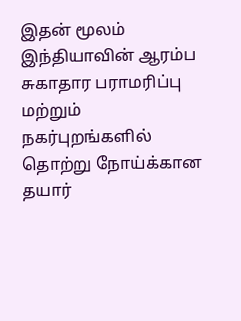இதன் மூலம் இந்தியாவின் ஆரம்ப சுகாதார பராமரிப்பு மற்றும் நகர்புறங்களில் தொற்று நோய்க்கான தயார்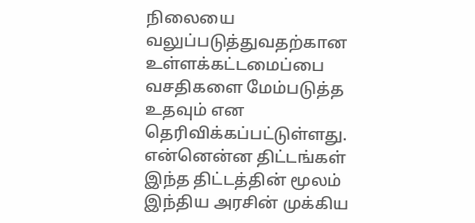நிலையை வலுப்படுத்துவதற்கான உள்ளக்கட்டமைப்பை வசதிகளை மேம்படுத்த உதவும் என தெரிவிக்கப்பட்டுள்ளது.
என்னென்ன திட்டங்கள்
இந்த திட்டத்தின் மூலம் இந்திய அரசின் முக்கிய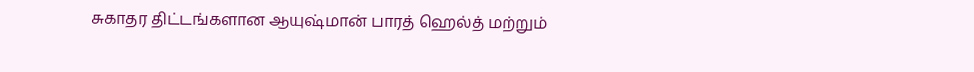சுகாதர திட்டங்களான ஆயுஷ்மான் பாரத் ஹெல்த் மற்றும்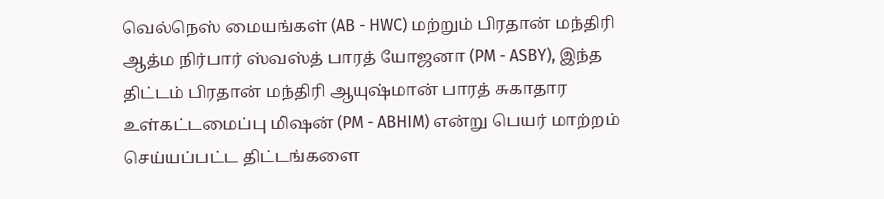வெல்நெஸ் மையங்கள் (AB - HWC) மற்றும் பிரதான் மந்திரி ஆத்ம நிர்பார் ஸ்வஸ்த் பாரத் யோஜனா (PM - ASBY), இந்த திட்டம் பிரதான் மந்திரி ஆயுஷ்மான் பாரத் சுகாதார உள்கட்டமைப்பு மிஷன் (PM - ABHIM) என்று பெயர் மாற்றம் செய்யப்பட்ட திட்டங்களை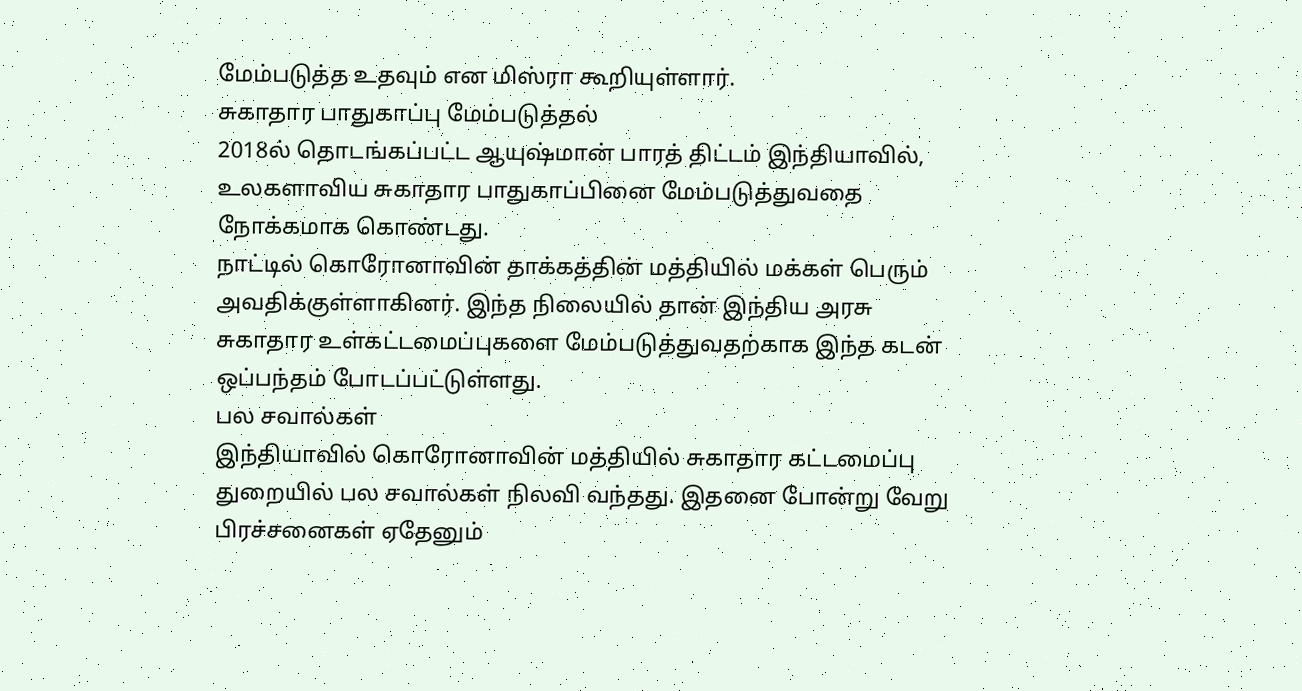மேம்படுத்த உதவும் என மிஸ்ரா கூறியுள்ளார்.
சுகாதார பாதுகாப்பு மேம்படுத்தல்
2018ல் தொடங்கப்பட்ட ஆயுஷ்மான் பாரத் திட்டம் இந்தியாவில், உலகளாவிய சுகாதார பாதுகாப்பினை மேம்படுத்துவதை நோக்கமாக கொண்டது.
நாட்டில் கொரோனாவின் தாக்கத்தின் மத்தியில் மக்கள் பெரும் அவதிக்குள்ளாகினர். இந்த நிலையில் தான் இந்திய அரசு சுகாதார உள்கட்டமைப்புகளை மேம்படுத்துவதற்காக இந்த கடன் ஒப்பந்தம் போடப்பட்டுள்ளது.
பல சவால்கள்
இந்தியாவில் கொரோனாவின் மத்தியில் சுகாதார கட்டமைப்பு துறையில் பல சவால்கள் நிலவி வந்தது. இதனை போன்று வேறு பிரச்சனைகள் ஏதேனும்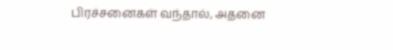பிரச்சனைகள் வந்தால், அதனை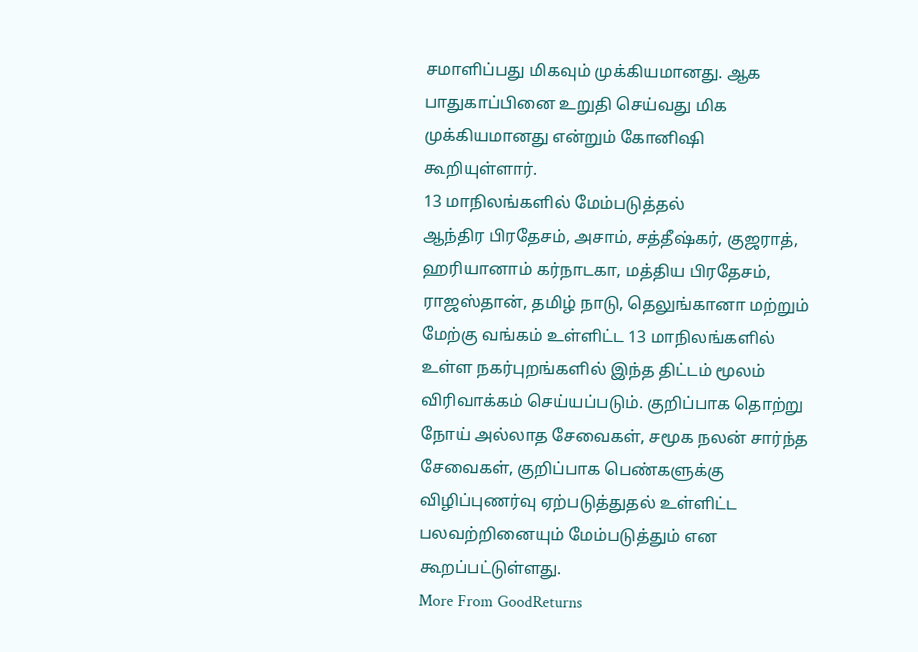சமாளிப்பது மிகவும் முக்கியமானது. ஆக பாதுகாப்பினை உறுதி செய்வது மிக முக்கியமானது என்றும் கோனிஷி கூறியுள்ளார்.
13 மாநிலங்களில் மேம்படுத்தல்
ஆந்திர பிரதேசம், அசாம், சத்தீஷ்கர், குஜராத், ஹரியானாம் கர்நாடகா, மத்திய பிரதேசம், ராஜஸ்தான், தமிழ் நாடு, தெலுங்கானா மற்றும் மேற்கு வங்கம் உள்ளிட்ட 13 மாநிலங்களில் உள்ள நகர்புறங்களில் இந்த திட்டம் மூலம் விரிவாக்கம் செய்யப்படும். குறிப்பாக தொற்று நோய் அல்லாத சேவைகள், சமூக நலன் சார்ந்த சேவைகள், குறிப்பாக பெண்களுக்கு விழிப்புணர்வு ஏற்படுத்துதல் உள்ளிட்ட பலவற்றினையும் மேம்படுத்தும் என கூறப்பட்டுள்ளது.
More From GoodReturns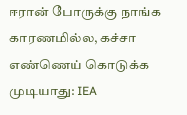ஈரான் போருக்கு நாங்க காரணமில்ல, கச்சா எண்ணெய் கொடுக்க முடியாது: IEA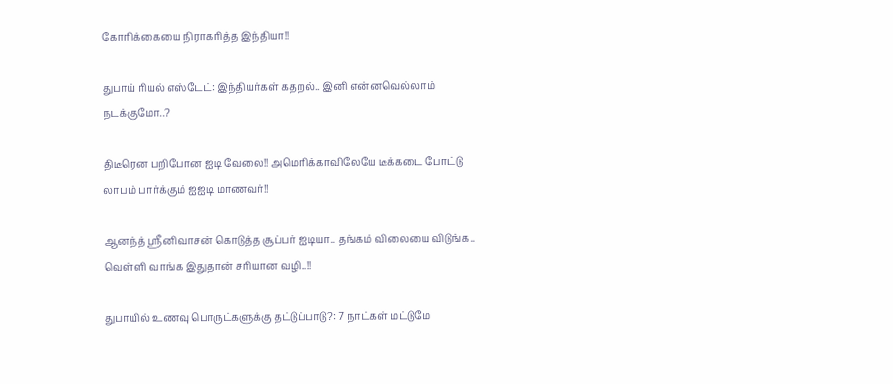கோரிக்கையை நிராகரித்த இந்தியா!!

துபாய் ரியல் எஸ்டேட்: இந்தியர்கள் கதறல்.. இனி என்னவெல்லாம் நடக்குமோ..?

திடீரென பறிபோன ஐடி வேலை!! அமெரிக்காவிலேயே டீக்கடை போட்டு லாபம் பார்க்கும் ஐஐடி மாணவர்!!

ஆனந்த் ஸ்ரீனிவாசன் கொடுத்த சூப்பர் ஐடியா.. தங்கம் விலையை விடுங்க.. வெள்ளி வாங்க இதுதான் சரியான வழி..!!

துபாயில் உணவு பொருட்களுக்கு தட்டுப்பாடு?: 7 நாட்கள் மட்டுமே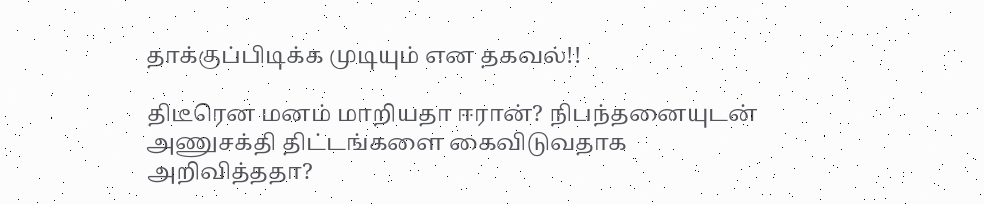தாக்குப்பிடிக்க முடியும் என தகவல்!!

திடீரென மனம் மாறியதா ஈரான்? நிபந்தனையுடன் அணுசக்தி திட்டங்களை கைவிடுவதாக அறிவித்ததா?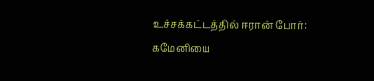உச்சக்கட்டத்தில் ஈரான் போர்: கமேனியை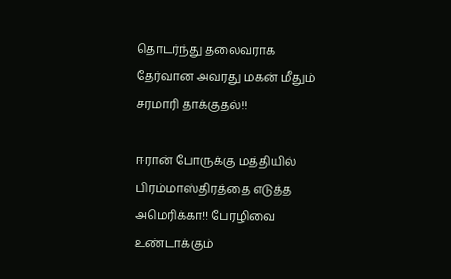தொடர்ந்து தலைவராக தேர்வான அவரது மகன் மீதும் சரமாரி தாக்குதல்!!

ஈரான் போருக்கு மத்தியில் பிரம்மாஸ்திரத்தை எடுத்த அமெரிக்கா!! பேரழிவை உண்டாக்கும்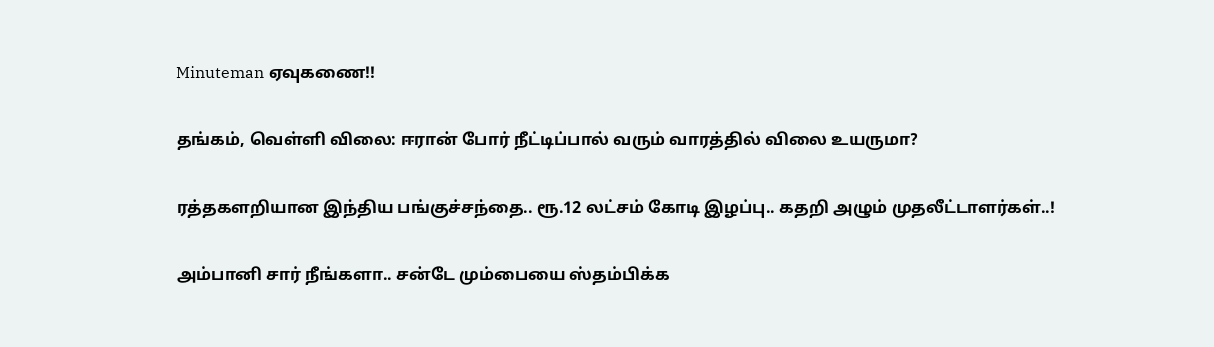Minuteman ஏவுகணை!!

தங்கம், வெள்ளி விலை: ஈரான் போர் நீட்டிப்பால் வரும் வாரத்தில் விலை உயருமா?

ரத்தகளறியான இந்திய பங்குச்சந்தை.. ரூ.12 லட்சம் கோடி இழப்பு.. கதறி அழும் முதலீட்டாளர்கள்..!

அம்பானி சார் நீங்களா.. சன்டே மும்பையை ஸ்தம்பிக்க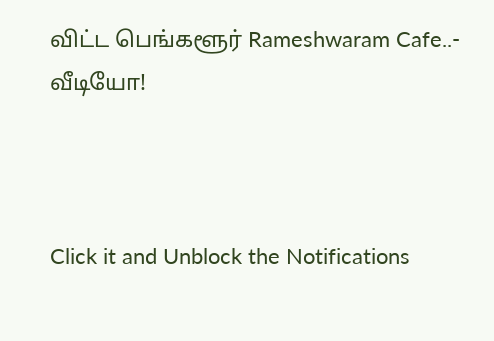விட்ட பெங்களூர் Rameshwaram Cafe..- வீடியோ!



Click it and Unblock the Notifications